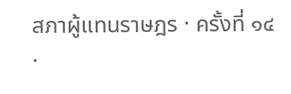สภาผู้แทนราษฎร · ครั้งที่ ๑๔ ·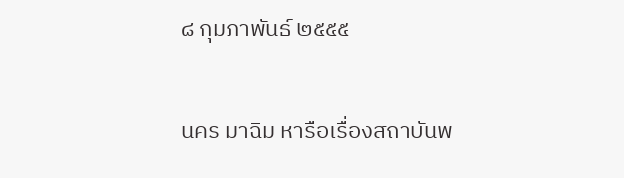๘ กุมภาพันธ์ ๒๕๕๕

นคร มาฉิม หารือเรื่องสถาบันพ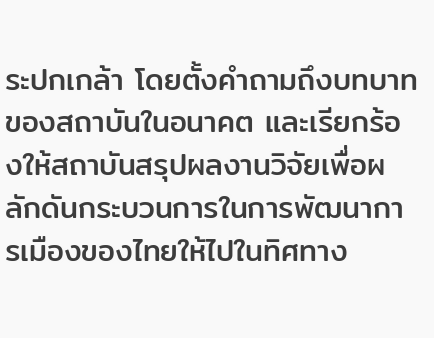ระปกเกล้า โดยตั้งคำถามถึงบทบาทของสถาบันในอนาคต และเรียกร้องให้สถาบันสรุปผลงานวิจัยเพื่อผลักดันกระบวนการในการพัฒนาการเมืองของไทยให้ไปในทิศทาง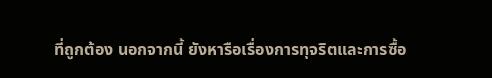ที่ถูกต้อง นอกจากนี้ ยังหารือเรื่องการทุจริตและการซื้อ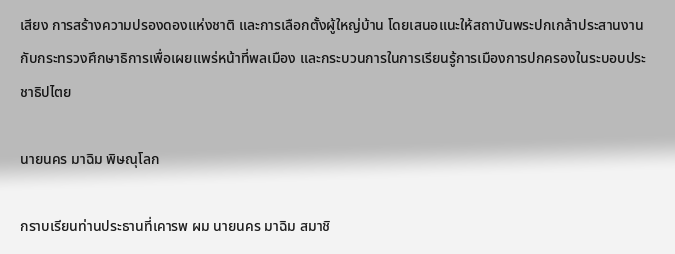เสียง การสร้างความปรองดองแห่งชาติ และการเลือกตั้งผู้ใหญ่บ้าน โดยเสนอแนะให้สถาบันพระปกเกล้าประสานงานกับกระทรวงศึกษาธิการเพื่อเผยแพร่หน้าที่พลเมือง และกระบวนการในการเรียนรู้การเมืองการปกครองในระบอบประชาธิปไตย

นายนคร มาฉิม พิษณุโลก

กราบเรียนท่านประธานที่เคารพ ผม นายนคร มาฉิม สมาชิ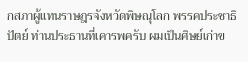กสภาผู้แทนราษฎรจังหวัดพิษณุโลก พรรคประชาธิปัตย์ ท่านประธานที่เคารพครับ ผมเป็นศิษย์เก่าข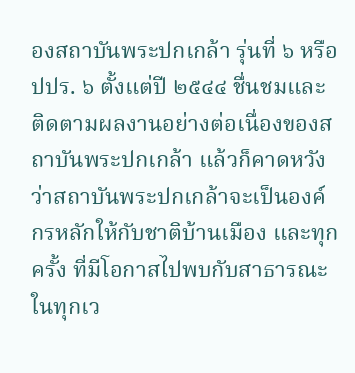องสถาบันพระปกเกล้า รุ่นที่ ๖ หรือ ปปร. ๖ ตั้งแต่ปี ๒๕๔๔ ชื่นชมและติดตามผลงานอย่างต่อเนื่องของสถาบันพระปกเกล้า แล้วก็คาดหวังว่าสถาบันพระปกเกล้าจะเป็นองค์กรหลักให้กับชาติบ้านเมือง และทุกครั้ง ที่มีโอกาสไปพบกับสาธารณะในทุกเว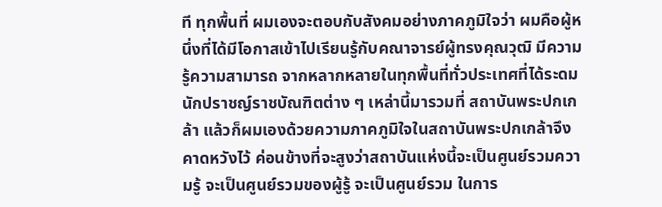ที ทุกพื้นที่ ผมเองจะตอบกับสังคมอย่างภาคภูมิใจว่า ผมคือผู้หนึ่งที่ได้มีโอกาสเข้าไปเรียนรู้กับคณาจารย์ผู้ทรงคุณวุฒิ มีความรู้ความสามารถ จากหลากหลายในทุกพื้นที่ทั่วประเทศที่ได้ระดมนักปราชญ์ราชบัณฑิตต่าง ๆ เหล่านี้มารวมที่ สถาบันพระปกเกล้า แล้วก็ผมเองด้วยความภาคภูมิใจในสถาบันพระปกเกล้าจึงคาดหวังไว้ ค่อนข้างที่จะสูงว่าสถาบันแห่งนี้จะเป็นศูนย์รวมความรู้ จะเป็นศูนย์รวมของผู้รู้ จะเป็นศูนย์รวม ในการ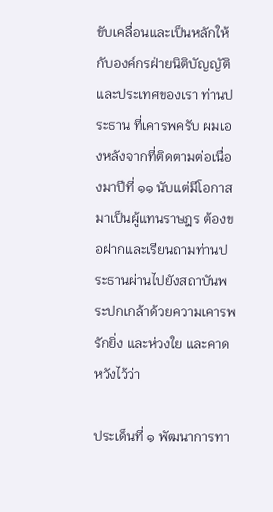ขับเคลื่อนและเป็นหลักให้กับองค์กรฝ่ายนิติบัญญัติและประเทศของเรา ท่านประธาน ที่เคารพครับ ผมเองหลังจากที่ติดตามต่อเนื่องมาปีที่ ๑๑ นับแต่มีโอกาสมาเป็นผู้แทนราษฎร ต้องขอฝากและเรียนถามท่านประธานผ่านไปยังสถาบันพระปกเกล้าด้วยความเคารพรักยิ่ง และห่วงใย และคาดหวังไว้ว่า

ประเด็นที่ ๑ พัฒนาการทา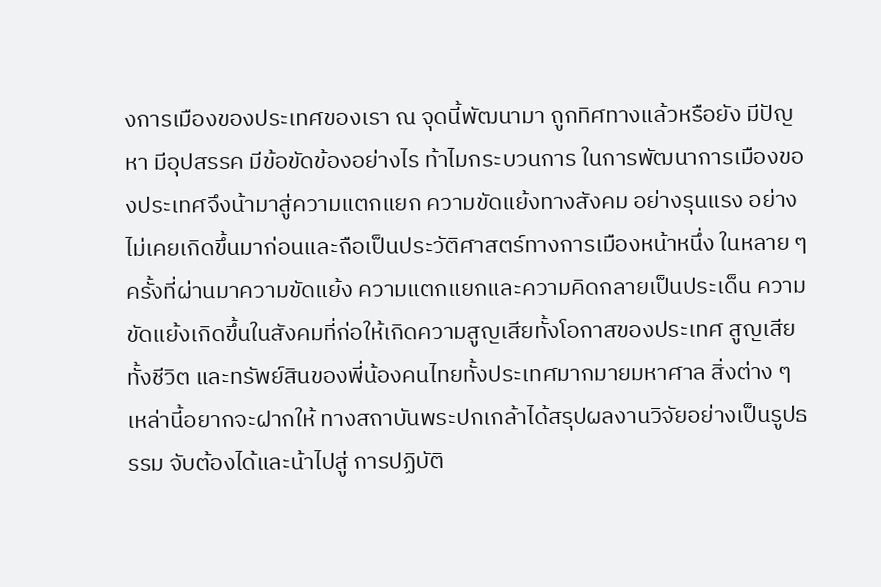งการเมืองของประเทศของเรา ณ จุดนี้พัฒนามา ถูกทิศทางแล้วหรือยัง มีปัญหา มีอุปสรรค มีข้อขัดข้องอย่างไร ท้าไมกระบวนการ ในการพัฒนาการเมืองของประเทศจึงน้ามาสู่ความแตกแยก ความขัดแย้งทางสังคม อย่างรุนแรง อย่างไม่เคยเกิดขึ้นมาก่อนและถือเป็นประวัติศาสตร์ทางการเมืองหน้าหนึ่ง ในหลาย ๆ ครั้งที่ผ่านมาความขัดแย้ง ความแตกแยกและความคิดกลายเป็นประเด็น ความขัดแย้งเกิดขึ้นในสังคมที่ก่อให้เกิดความสูญเสียทั้งโอกาสของประเทศ สูญเสียทั้งชีวิต และทรัพย์สินของพี่น้องคนไทยทั้งประเทศมากมายมหาศาล สิ่งต่าง ๆ เหล่านี้อยากจะฝากให้ ทางสถาบันพระปกเกล้าได้สรุปผลงานวิจัยอย่างเป็นรูปธรรม จับต้องได้และน้าไปสู่ การปฏิบัติ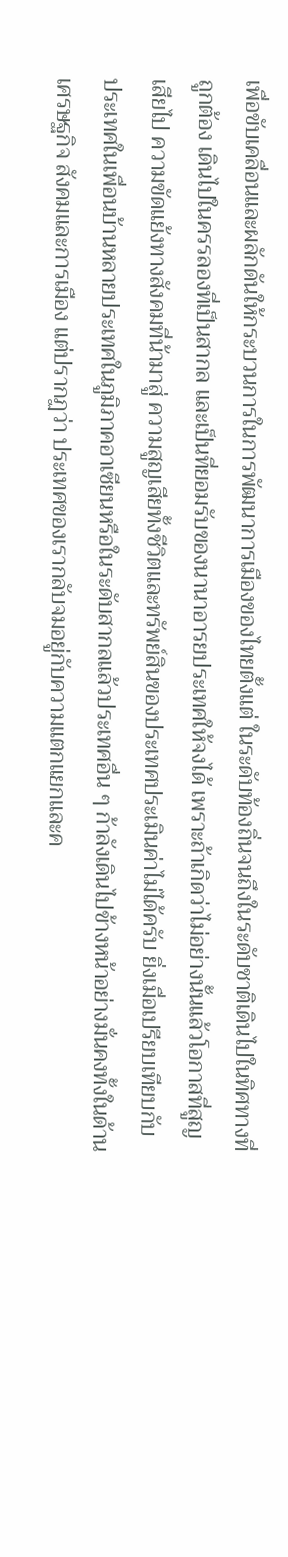เพื่อขับเคลื่อนและผลักดันให้กระบวนการในการพัฒนาการเมืองของไทยตั้งแต่ ในระดับท้องถิ่นจนถึงในระดับชาติเดินไปในทิศทางที่ถูกต้อง เดินไปในครรลองที่เป็นสากล และเป็นที่ยอมรับของนานาอารยประเทศให้จงได้ เพราะถ้าเกิดว่าไม่อย่างนั้นแล้วโอกาสที่สูญเสียไป ความขัดแย้งทางสังคมที่น้ามาสู่ ความสูญเสียทั้งชีวิตและทรัพย์สินของประเทศประเมินค่าไม่ได้ครับ ยิ่งเมื่อเปรียบเทียบกับ ประเทศในเพื่อนบ้านหลายประเทศในภูมิภาคอาเซียนหรือในระดับสากลแล้วประเทศอื่น ๆ ก้าลังเดินไปข้างหน้าอย่างมั่นคงทั้งในด้านเศรษฐกิจ สังคมและการเมือง แต่ปรากฏว่า ประเทศของเรากลับจมอยู่กับความแตกแยกและค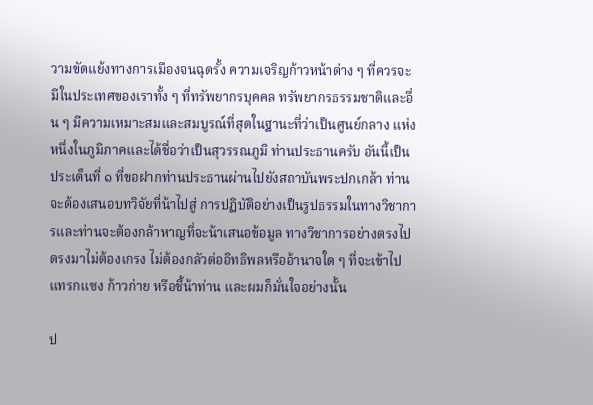วามขัดแย้งทางการเมืองจนฉุดรั้ง ความเจริญก้าวหน้าต่าง ๆ ที่ควรจะมีในประเทศของเราทั้ง ๆ ที่ทรัพยากรบุคคล ทรัพยากรธรรมชาติและอื่น ๆ มีความเหมาะสมและสมบูรณ์ที่สุดในฐานะที่ว่าเป็นศูนย์กลาง แห่งหนึ่งในภูมิภาคและได้ชื่อว่าเป็นสุวรรณภูมิ ท่านประธานครับ อันนี้เป็นประเด็นที่ ๑ ที่ขอฝากท่านประธานผ่านไปยังสถาบันพระปกเกล้า ท่านจะต้องเสนอบทวิจัยที่น้าไปสู่ การปฏิบัติอย่างเป็นรูปธรรมในทางวิชาการและท่านจะต้องกล้าหาญที่จะน้าเสนอข้อมูล ทางวิชาการอย่างตรงไปตรงมาไม่ต้องเกรง ไม่ต้องกลัวต่ออิทธิพลหรืออ้านาจใด ๆ ที่จะเข้าไป แทรกแซง ก้าวก่าย หรือชี้น้าท่าน และผมก็มั่นใจอย่างนั้น

ป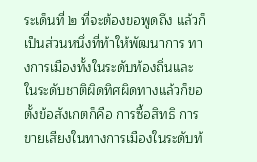ระเด็นที่ ๒ ที่จะต้องขอพูดถึง แล้วก็เป็นส่วนหนึ่งที่ท้าให้พัฒนาการ ทางการเมืองทั้งในระดับท้องถิ่นและในระดับชาติผิดทิศผิดทางแล้วก็ขอตั้งข้อสังเกตก็คือ การซื้อสิทธิ การขายเสียงในทางการเมืองในระดับท้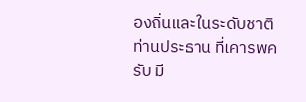องถิ่นและในระดับชาติ ท่านประธาน ที่เคารพครับ มี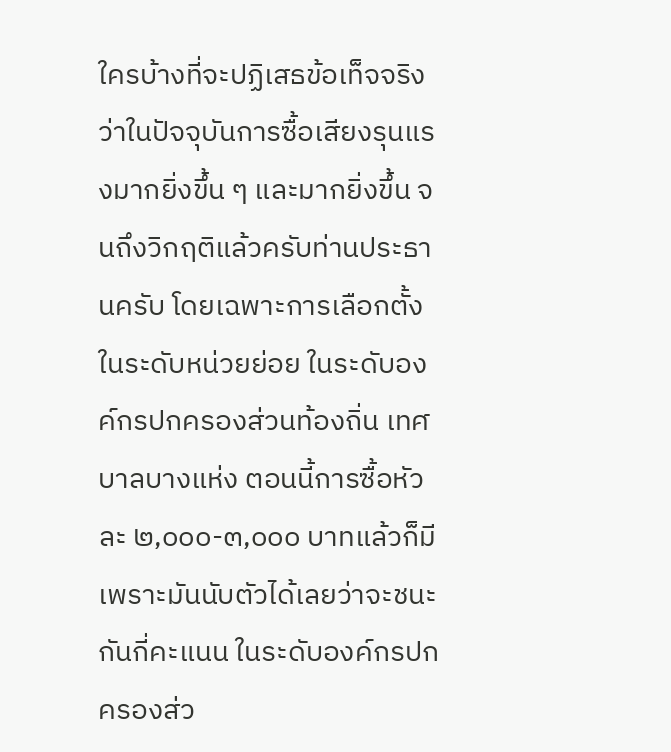ใครบ้างที่จะปฏิเสธข้อเท็จจริงว่าในปัจจุบันการซื้อเสียงรุนแรงมากยิ่งขึ้น ๆ และมากยิ่งขึ้น จนถึงวิกฤติแล้วครับท่านประธานครับ โดยเฉพาะการเลือกตั้งในระดับหน่วยย่อย ในระดับองค์กรปกครองส่วนท้องถิ่น เทศบาลบางแห่ง ตอนนี้การซื้อหัวละ ๒,๐๐๐-๓,๐๐๐ บาทแล้วก็มี เพราะมันนับตัวได้เลยว่าจะชนะกันกี่คะแนน ในระดับองค์กรปกครองส่ว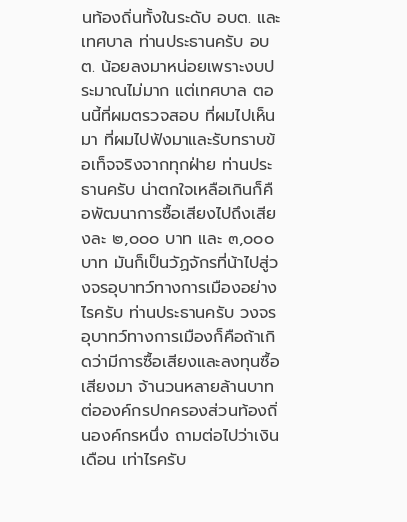นท้องถิ่นทั้งในระดับ อบต. และเทศบาล ท่านประธานครับ อบต. น้อยลงมาหน่อยเพราะงบประมาณไม่มาก แต่เทศบาล ตอนนี้ที่ผมตรวจสอบ ที่ผมไปเห็นมา ที่ผมไปฟังมาและรับทราบข้อเท็จจริงจากทุกฝ่าย ท่านประธานครับ น่าตกใจเหลือเกินก็คือพัฒนาการซื้อเสียงไปถึงเสียงละ ๒,๐๐๐ บาท และ ๓,๐๐๐ บาท มันก็เป็นวัฏจักรที่น้าไปสู่วงจรอุบาทว์ทางการเมืองอย่างไรครับ ท่านประธานครับ วงจรอุบาทว์ทางการเมืองก็คือถ้าเกิดว่ามีการซื้อเสียงและลงทุนซื้อเสียงมา จ้านวนหลายล้านบาทต่อองค์กรปกครองส่วนท้องถิ่นองค์กรหนึ่ง ถามต่อไปว่าเงินเดือน เท่าไรครับ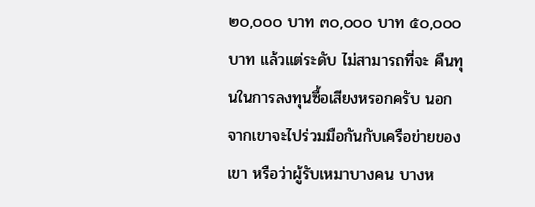๒๐,๐๐๐ บาท ๓๐,๐๐๐ บาท ๕๐,๐๐๐ บาท แล้วแต่ระดับ ไม่สามารถที่จะ คืนทุนในการลงทุนซื้อเสียงหรอกครับ นอกจากเขาจะไปร่วมมือกันกับเครือข่ายของเขา หรือว่าผู้รับเหมาบางคน บางห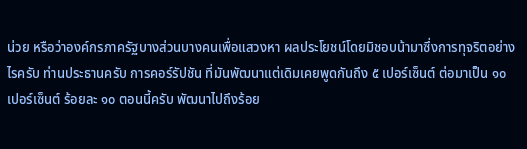น่วย หรือว่าองค์กรภาครัฐบางส่วนบางคนเพื่อแสวงหา ผลประโยชน์โดยมิชอบน้ามาซึ่งการทุจริตอย่างไรครับ ท่านประธานครับ การคอร์รัปชัน ที่มันพัฒนาแต่เดิมเคยพูดกันถึง ๕ เปอร์เซ็นต์ ต่อมาเป็น ๑๐ เปอร์เซ็นต์ ร้อยละ ๑๐ ตอนนี้ครับ พัฒนาไปถึงร้อย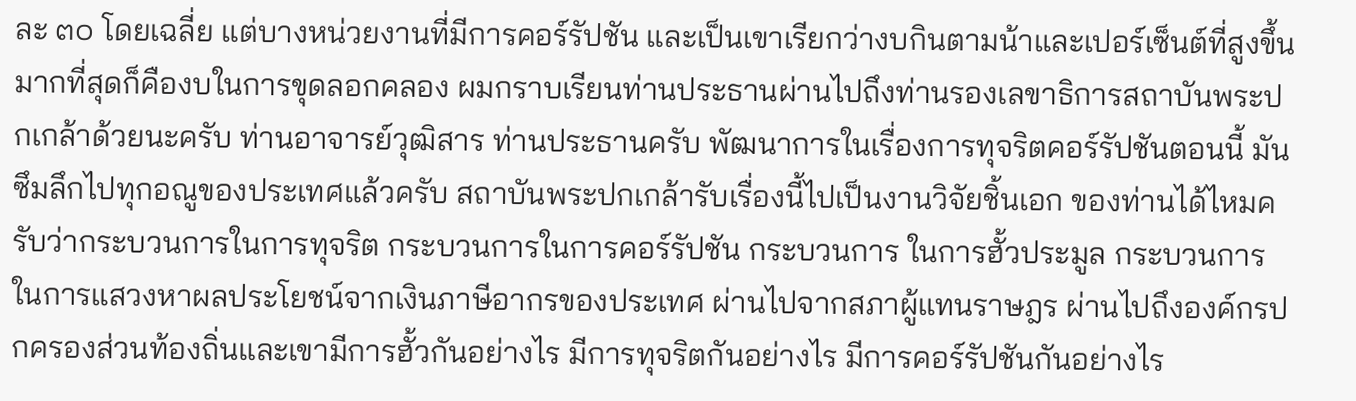ละ ๓๐ โดยเฉลี่ย แต่บางหน่วยงานที่มีการคอร์รัปชัน และเป็นเขาเรียกว่างบกินตามน้าและเปอร์เซ็นต์ที่สูงขึ้นมากที่สุดก็คืองบในการขุดลอกคลอง ผมกราบเรียนท่านประธานผ่านไปถึงท่านรองเลขาธิการสถาบันพระปกเกล้าด้วยนะครับ ท่านอาจารย์วุฒิสาร ท่านประธานครับ พัฒนาการในเรื่องการทุจริตคอร์รัปชันตอนนี้ มันซึมลึกไปทุกอณูของประเทศแล้วครับ สถาบันพระปกเกล้ารับเรื่องนี้ไปเป็นงานวิจัยชิ้นเอก ของท่านได้ไหมครับว่ากระบวนการในการทุจริต กระบวนการในการคอร์รัปชัน กระบวนการ ในการฮั้วประมูล กระบวนการในการแสวงหาผลประโยชน์จากเงินภาษีอากรของประเทศ ผ่านไปจากสภาผู้แทนราษฎร ผ่านไปถึงองค์กรปกครองส่วนท้องถิ่นและเขามีการฮั้วกันอย่างไร มีการทุจริตกันอย่างไร มีการคอร์รัปชันกันอย่างไร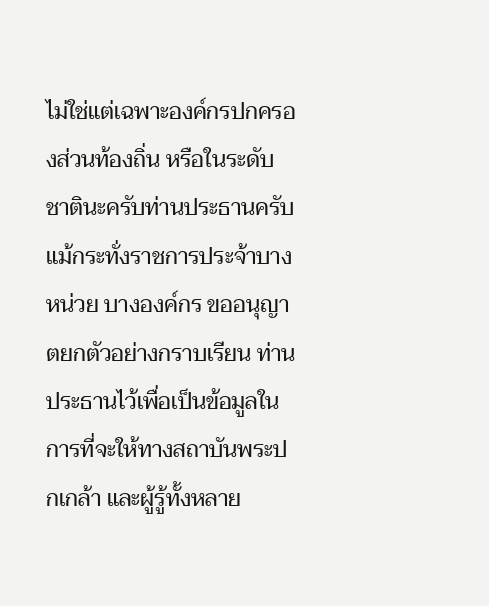ไม่ใช่แต่เฉพาะองค์กรปกครองส่วนท้องถิ่น หรือในระดับชาตินะครับท่านประธานครับ แม้กระทั่งราชการประจ้าบางหน่วย บางองค์กร ขออนุญาตยกตัวอย่างกราบเรียน ท่านประธานไว้เพื่อเป็นข้อมูลในการที่จะให้ทางสถาบันพระปกเกล้า และผู้รู้ทั้งหลาย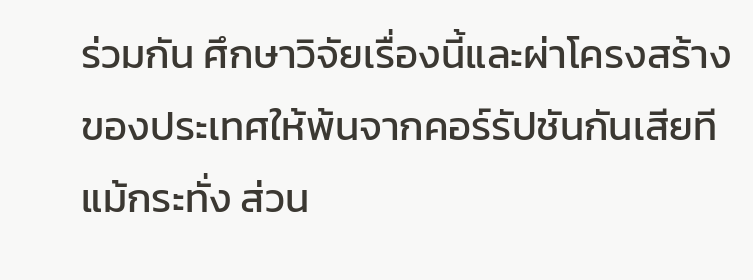ร่วมกัน ศึกษาวิจัยเรื่องนี้และผ่าโครงสร้างของประเทศให้พ้นจากคอร์รัปชันกันเสียที แม้กระทั่ง ส่วน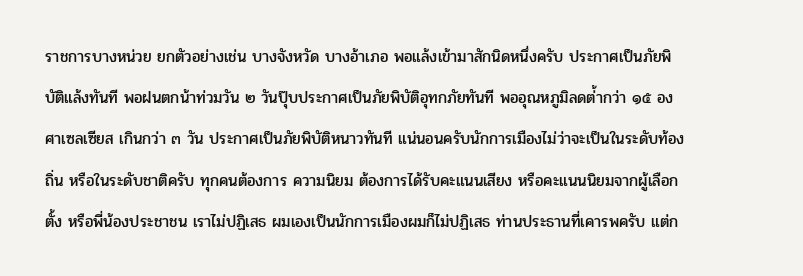ราชการบางหน่วย ยกตัวอย่างเช่น บางจังหวัด บางอ้าเภอ พอแล้งเข้ามาสักนิดหนึ่งครับ ประกาศเป็นภัยพิบัติแล้งทันที พอฝนตกน้าท่วมวัน ๒ วันปุ๊บประกาศเป็นภัยพิบัติอุทกภัยทันที พออุณหภูมิลดต่้ากว่า ๑๕ องศาเซลเซียส เกินกว่า ๓ วัน ประกาศเป็นภัยพิบัติหนาวทันที แน่นอนครับนักการเมืองไม่ว่าจะเป็นในระดับท้องถิ่น หรือในระดับชาติครับ ทุกคนต้องการ ความนิยม ต้องการได้รับคะแนนเสียง หรือคะแนนนิยมจากผู้เลือกตั้ง หรือพี่น้องประชาชน เราไม่ปฏิเสธ ผมเองเป็นนักการเมืองผมก็ไม่ปฏิเสธ ท่านประธานที่เคารพครับ แต่ก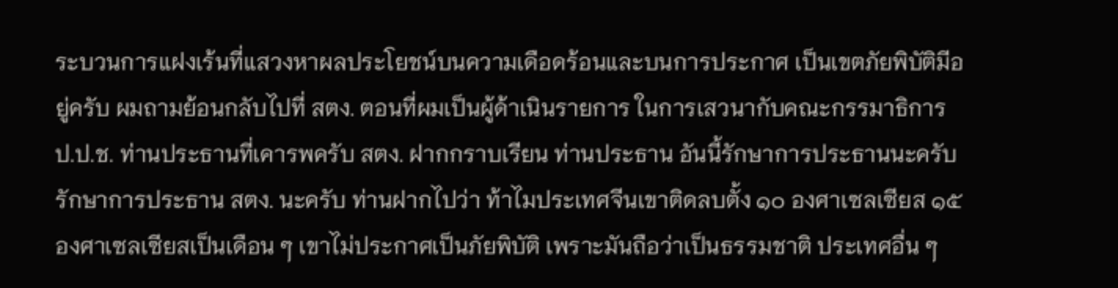ระบวนการแฝงเร้นที่แสวงหาผลประโยชน์บนความเดือดร้อนและบนการประกาศ เป็นเขตภัยพิบัติมีอยู่ครับ ผมถามย้อนกลับไปที่ สตง. ตอนที่ผมเป็นผู้ด้าเนินรายการ ในการเสวนากับคณะกรรมาธิการ ป.ป.ช. ท่านประธานที่เคารพครับ สตง. ฝากกราบเรียน ท่านประธาน อันนี้รักษาการประธานนะครับ รักษาการประธาน สตง. นะครับ ท่านฝากไปว่า ท้าไมประเทศจีนเขาติดลบตั้ง ๑๐ องศาเซลเซียส ๑๕ องศาเซลเซียสเป็นเดือน ๆ เขาไม่ประกาศเป็นภัยพิบัติ เพราะมันถือว่าเป็นธรรมชาติ ประเทศอื่น ๆ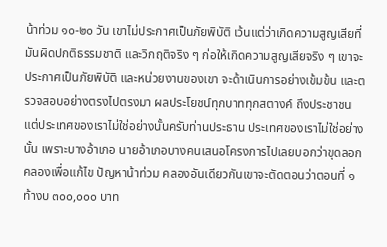น้าท่วม ๑๐-๒๐ วัน เขาไม่ประกาศเป็นภัยพิบัติ เว้นแต่ว่าเกิดความสูญเสียที่มันผิดปกติธรรมชาติ และวิกฤติจริง ๆ ก่อให้เกิดความสูญเสียจริง ๆ เขาจะประกาศเป็นภัยพิบัติ และหน่วยงานของเขา จะด้าเนินการอย่างเข้มข้น และตรวจสอบอย่างตรงไปตรงมา ผลประโยชน์ทุกบาททุกสตางค์ ถึงประชาชน แต่ประเทศของเราไม่ใช่อย่างนั้นครับท่านประธาน ประเทศของเราไม่ใช่อย่างนั้น เพราะบางอ้าเภอ นายอ้าเภอบางคนเสนอโครงการไปเลยบอกว่าขุดลอกคลองเพื่อแก้ไข ปัญหาน้าท่วม คลองอันเดียวกันเขาจะตัดตอนว่าตอนที่ ๑ ท้างบ ๓๐๐,๐๐๐ บาท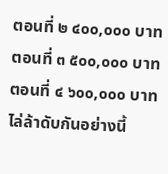ตอนที่ ๒ ๔๐๐,๐๐๐ บาท ตอนที่ ๓ ๕๐๐,๐๐๐ บาท ตอนที่ ๔ ๖๐๐,๐๐๐ บาท ไล่ล้าดับกันอย่างนี้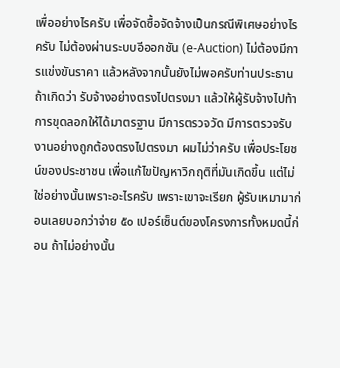เพื่ออย่างไรครับ เพื่อจัดซื้อจัดจ้างเป็นกรณีพิเศษอย่างไรครับ ไม่ต้องผ่านระบบอีออกชัน (e-Auction) ไม่ต้องมีการแข่งขันราคา แล้วหลังจากนั้นยังไม่พอครับท่านประธาน ถ้าเกิดว่า รับจ้างอย่างตรงไปตรงมา แล้วให้ผู้รับจ้างไปท้าการขุดลอกให้ได้มาตรฐาน มีการตรวจวัด มีการตรวจรับงานอย่างถูกต้องตรงไปตรงมา ผมไม่ว่าครับ เพื่อประโยชน์ของประชาชน เพื่อแก้ไขปัญหาวิกฤติที่มันเกิดขึ้น แต่ไม่ใช่อย่างนั้นเพราะอะไรครับ เพราะเขาจะเรียก ผู้รับเหมามาก่อนเลยบอกว่าจ่าย ๕๐ เปอร์เซ็นต์ของโครงการทั้งหมดนี้ก่อน ถ้าไม่อย่างนั้น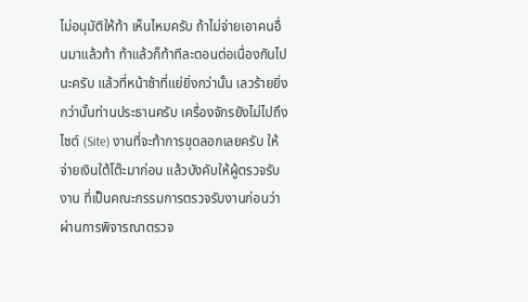ไม่อนุมัติให้ท้า เห็นไหมครับ ถ้าไม่จ่ายเอาคนอื่นมาแล้วท้า ท้าแล้วก็ท้าทีละตอนต่อเนื่องกันไปนะครับ แล้วที่หน้าซ้าที่แย่ยิ่งกว่านั้น เลวร้ายยิ่งกว่านั้นท่านประธานครับ เครื่องจักรยังไม่ไปถึง ไซต์ (Site) งานที่จะท้าการขุดลอกเลยครับ ให้จ่ายเงินใต้โต๊ะมาก่อน แล้วบังคับให้ผู้ตรวจรับงาน ที่เป็นคณะกรรมการตรวจรับงานก่อนว่าผ่านการพิจารณาตรวจ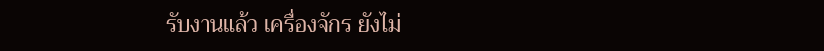รับงานแล้ว เครื่องจักร ยังไม่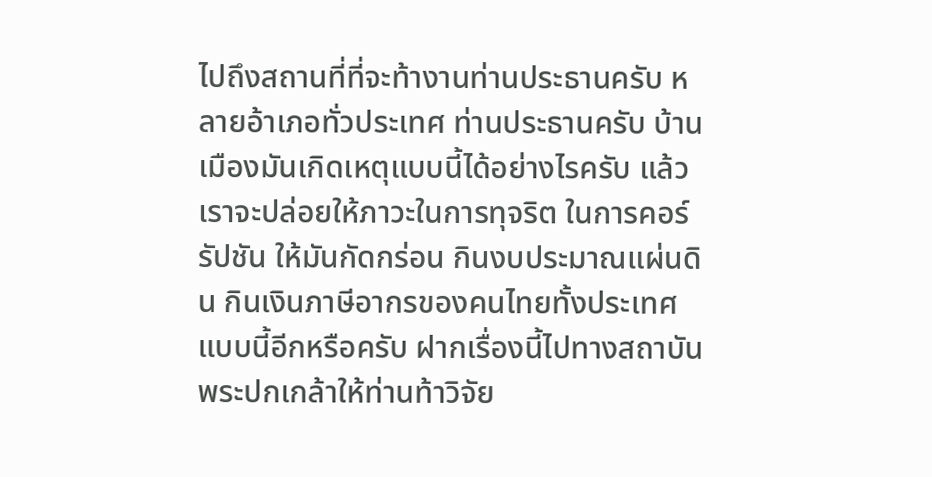ไปถึงสถานที่ที่จะท้างานท่านประธานครับ หลายอ้าเภอทั่วประเทศ ท่านประธานครับ บ้านเมืองมันเกิดเหตุแบบนี้ได้อย่างไรครับ แล้วเราจะปล่อยให้ภาวะในการทุจริต ในการคอร์รัปชัน ให้มันกัดกร่อน กินงบประมาณแผ่นดิน กินเงินภาษีอากรของคนไทยทั้งประเทศแบบนี้อีกหรือครับ ฝากเรื่องนี้ไปทางสถาบันพระปกเกล้าให้ท่านท้าวิจัย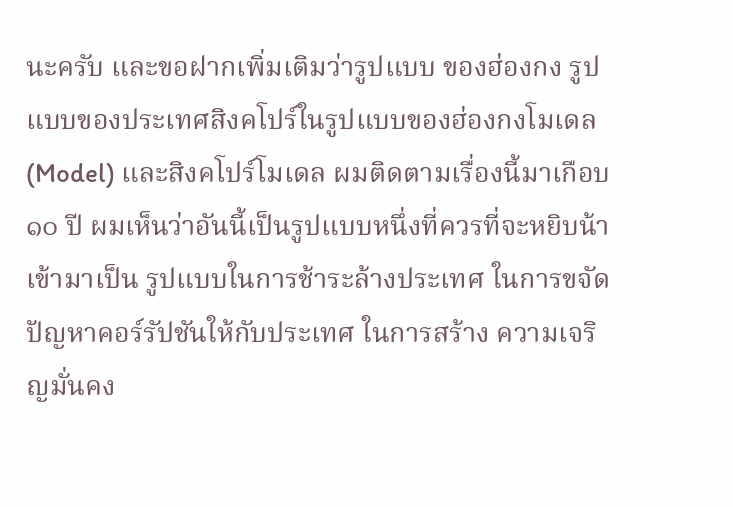นะครับ และขอฝากเพิ่มเติมว่ารูปแบบ ของฮ่องกง รูปแบบของประเทศสิงคโปร์ในรูปแบบของฮ่องกงโมเดล (Model) และสิงคโปร์โมเดล ผมติดตามเรื่องนี้มาเกือบ ๑๐ ปี ผมเห็นว่าอันนี้เป็นรูปแบบหนึ่งที่ควรที่จะหยิบน้าเข้ามาเป็น รูปแบบในการช้าระล้างประเทศ ในการขจัดปัญหาคอร์รัปชันให้กับประเทศ ในการสร้าง ความเจริญมั่นคง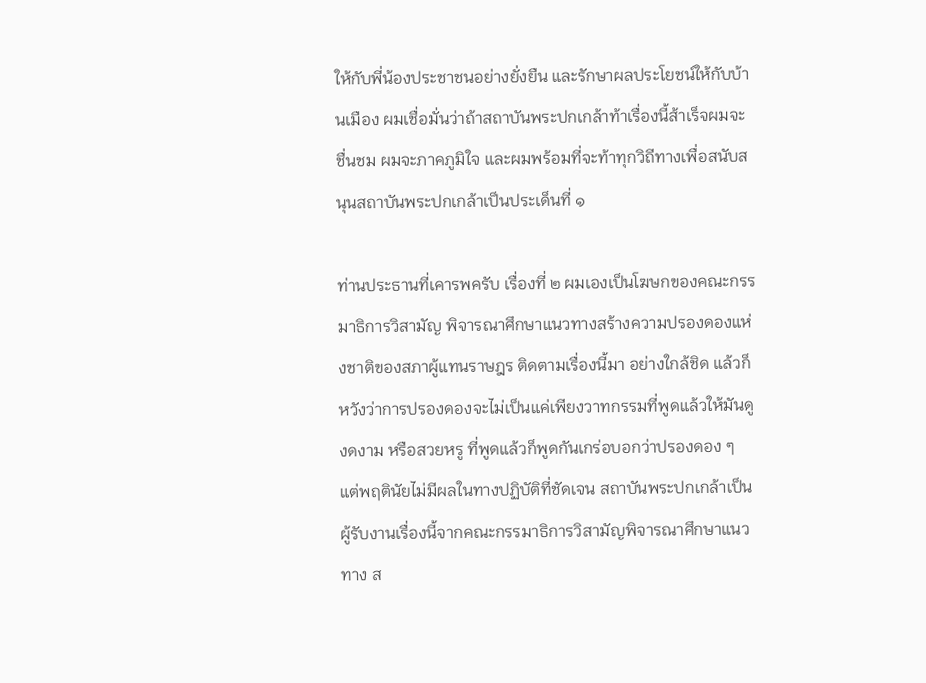ให้กับพี่น้องประชาชนอย่างยั่งยืน และรักษาผลประโยชน์ให้กับบ้านเมือง ผมเชื่อมั่นว่าถ้าสถาบันพระปกเกล้าท้าเรื่องนี้ส้าเร็จผมจะชื่นชม ผมจะภาคภูมิใจ และผมพร้อมที่จะท้าทุกวิถีทางเพื่อสนับสนุนสถาบันพระปกเกล้าเป็นประเด็นที่ ๑

ท่านประธานที่เคารพครับ เรื่องที่ ๒ ผมเองเป็นโฆษกของคณะกรรมาธิการวิสามัญ พิจารณาศึกษาแนวทางสร้างความปรองดองแห่งชาติของสภาผู้แทนราษฎร ติดตามเรื่องนี้มา อย่างใกล้ชิด แล้วก็หวังว่าการปรองดองจะไม่เป็นแค่เพียงวาทกรรมที่พูดแล้วให้มันดูงดงาม หรือสวยหรู ที่พูดแล้วก็พูดกันเกร่อบอกว่าปรองดอง ๆ แต่พฤตินัยไม่มีผลในทางปฏิบัติที่ชัดเจน สถาบันพระปกเกล้าเป็นผู้รับงานเรื่องนี้จากคณะกรรมาธิการวิสามัญพิจารณาศึกษาแนวทาง ส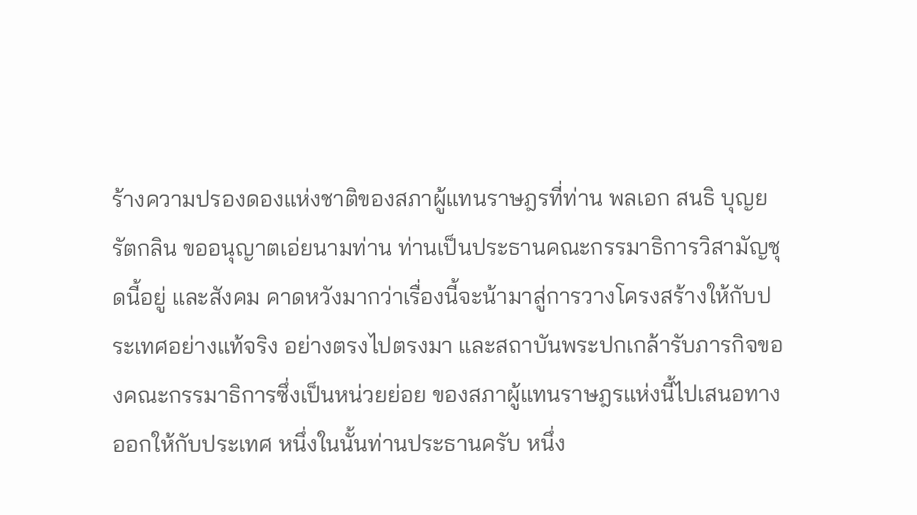ร้างความปรองดองแห่งชาติของสภาผู้แทนราษฎรที่ท่าน พลเอก สนธิ บุญยรัตกลิน ขออนุญาตเอ่ยนามท่าน ท่านเป็นประธานคณะกรรมาธิการวิสามัญชุดนี้อยู่ และสังคม คาดหวังมากว่าเรื่องนี้จะน้ามาสู่การวางโครงสร้างให้กับประเทศอย่างแท้จริง อย่างตรงไปตรงมา และสถาบันพระปกเกล้ารับภารกิจของคณะกรรมาธิการซึ่งเป็นหน่วยย่อย ของสภาผู้แทนราษฎรแห่งนี้ไปเสนอทางออกให้กับประเทศ หนึ่งในนั้นท่านประธานครับ หนึ่ง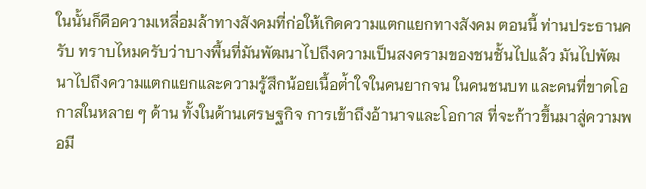ในนั้นก็คือความเหลื่อมล้าทางสังคมที่ก่อให้เกิดความแตกแยกทางสังคม ตอนนี้ ท่านประธานครับ ทราบไหมครับว่าบางพื้นที่มันพัฒนาไปถึงความเป็นสงครามของชนชั้นไปแล้ว มันไปพัฒนาไปถึงความแตกแยกและความรู้สึกน้อยเนื้อต่้าใจในคนยากจน ในคนชนบท และคนที่ขาดโอกาสในหลาย ๆ ด้าน ทั้งในด้านเศรษฐกิจ การเข้าถึงอ้านาจและโอกาส ที่จะก้าวขึ้นมาสู่ความพอมี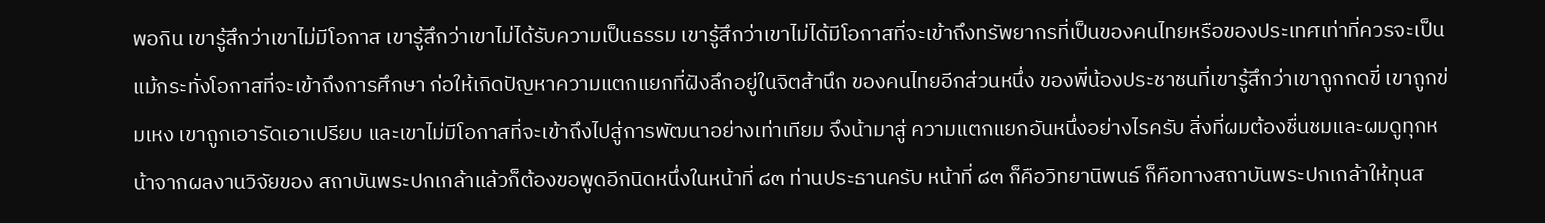พอกิน เขารู้สึกว่าเขาไม่มีโอกาส เขารู้สึกว่าเขาไม่ได้รับความเป็นธรรม เขารู้สึกว่าเขาไม่ได้มีโอกาสที่จะเข้าถึงทรัพยากรที่เป็นของคนไทยหรือของประเทศเท่าที่ควรจะเป็น แม้กระทั่งโอกาสที่จะเข้าถึงการศึกษา ก่อให้เกิดปัญหาความแตกแยกที่ฝังลึกอยู่ในจิตส้านึก ของคนไทยอีกส่วนหนึ่ง ของพี่น้องประชาชนที่เขารู้สึกว่าเขาถูกกดขี่ เขาถูกข่มเหง เขาถูกเอารัดเอาเปรียบ และเขาไม่มีโอกาสที่จะเข้าถึงไปสู่การพัฒนาอย่างเท่าเทียม จึงน้ามาสู่ ความแตกแยกอันหนึ่งอย่างไรครับ สิ่งที่ผมต้องชื่นชมและผมดูทุกหน้าจากผลงานวิจัยของ สถาบันพระปกเกล้าแล้วก็ต้องขอพูดอีกนิดหนึ่งในหน้าที่ ๘๓ ท่านประธานครับ หน้าที่ ๘๓ ก็คือวิทยานิพนธ์ ก็คือทางสถาบันพระปกเกล้าให้ทุนส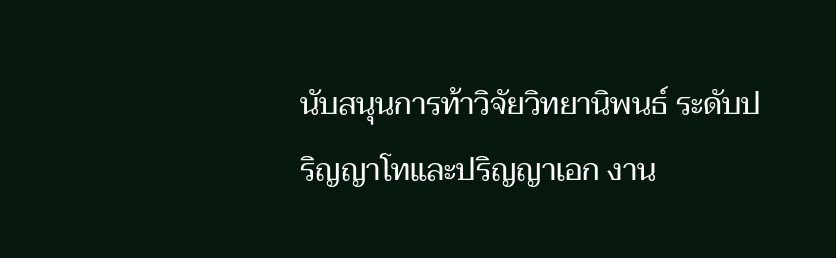นับสนุนการท้าวิจัยวิทยานิพนธ์ ระดับปริญญาโทและปริญญาเอก งาน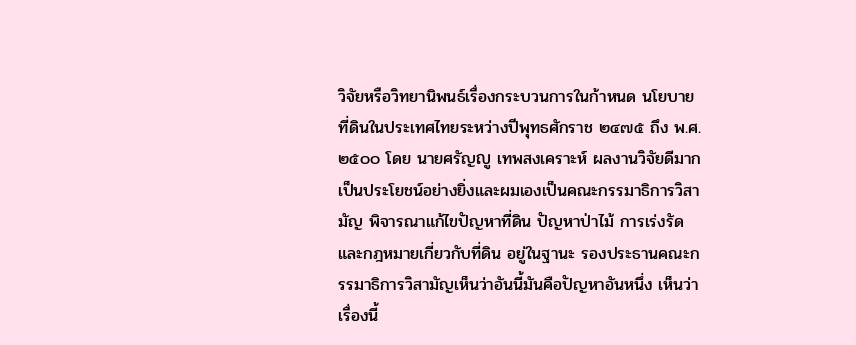วิจัยหรือวิทยานิพนธ์เรื่องกระบวนการในก้าหนด นโยบายที่ดินในประเทศไทยระหว่างปีพุทธศักราช ๒๔๗๕ ถึง พ.ศ. ๒๕๐๐ โดย นายศรัญญู เทพสงเคราะห์ ผลงานวิจัยดีมาก เป็นประโยชน์อย่างยิ่งและผมเองเป็นคณะกรรมาธิการวิสามัญ พิจารณาแก้ไขปัญหาที่ดิน ปัญหาป่าไม้ การเร่งรัดและกฎหมายเกี่ยวกับที่ดิน อยู่ในฐานะ รองประธานคณะกรรมาธิการวิสามัญเห็นว่าอันนี้มันคือปัญหาอันหนึ่ง เห็นว่าเรื่องนี้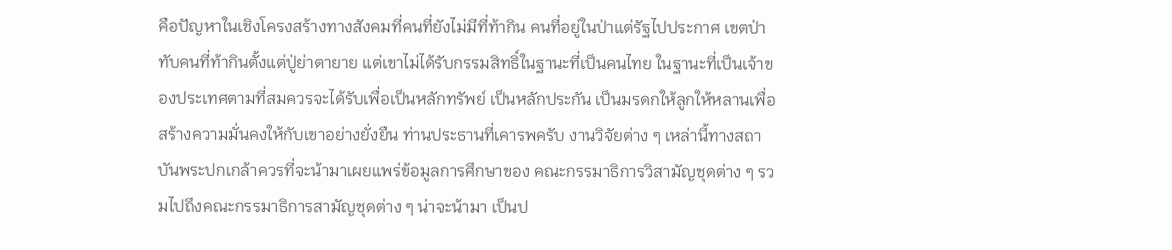คือปัญหาในเชิงโครงสร้างทางสังคมที่คนที่ยังไม่มีที่ท้ากิน คนที่อยู่ในป่าแต่รัฐไปประกาศ เขตป่าทับคนที่ท้ากินตั้งแต่ปู่ย่าตายาย แต่เขาไม่ได้รับกรรมสิทธิ์ในฐานะที่เป็นคนไทย ในฐานะที่เป็นเจ้าของประเทศตามที่สมควรจะได้รับเพื่อเป็นหลักทรัพย์ เป็นหลักประกัน เป็นมรดกให้ลูกให้หลานเพื่อสร้างความมั่นคงให้กับเขาอย่างยั่งยืน ท่านประธานที่เคารพครับ งานวิจัยต่าง ๆ เหล่านี้ทางสถาบันพระปกเกล้าควรที่จะน้ามาเผยแพร่ข้อมูลการศึกษาของ คณะกรรมาธิการวิสามัญชุดต่าง ๆ รวมไปถึงคณะกรรมาธิการสามัญชุดต่าง ๆ น่าจะน้ามา เป็นป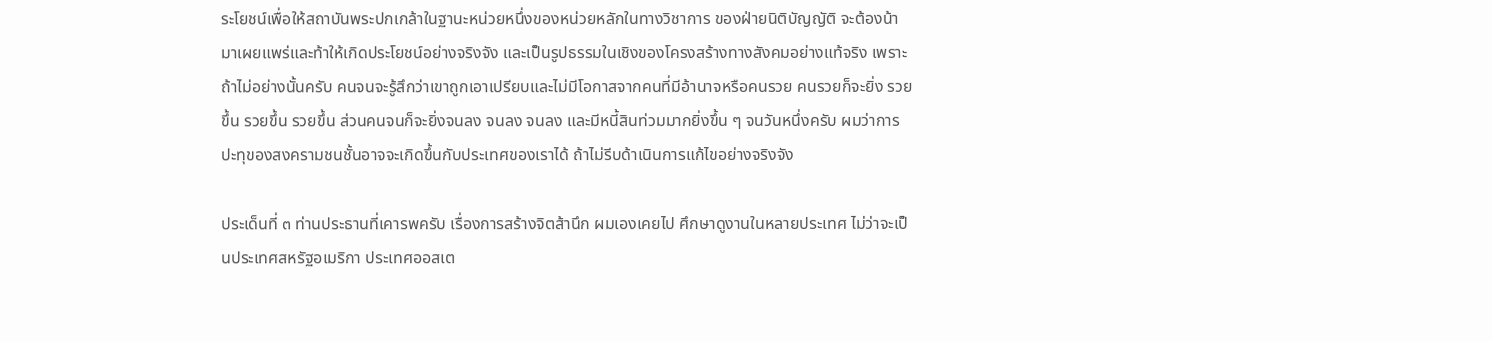ระโยชน์เพื่อให้สถาบันพระปกเกล้าในฐานะหน่วยหนึ่งของหน่วยหลักในทางวิชาการ ของฝ่ายนิติบัญญัติ จะต้องน้ามาเผยแพร่และท้าให้เกิดประโยชน์อย่างจริงจัง และเป็นรูปธรรมในเชิงของโครงสร้างทางสังคมอย่างแท้จริง เพราะถ้าไม่อย่างนั้นครับ คนจนจะรู้สึกว่าเขาถูกเอาเปรียบและไม่มีโอกาสจากคนที่มีอ้านาจหรือคนรวย คนรวยก็จะยิ่ง รวยขึ้น รวยขึ้น รวยขึ้น ส่วนคนจนก็จะยิ่งจนลง จนลง จนลง และมีหนี้สินท่วมมากยิ่งขึ้น ๆ จนวันหนึ่งครับ ผมว่าการปะทุของสงครามชนชั้นอาจจะเกิดขึ้นกับประเทศของเราได้ ถ้าไม่รีบด้าเนินการแก้ไขอย่างจริงจัง

ประเด็นที่ ๓ ท่านประธานที่เคารพครับ เรื่องการสร้างจิตส้านึก ผมเองเคยไป ศึกษาดูงานในหลายประเทศ ไม่ว่าจะเป็นประเทศสหรัฐอเมริกา ประเทศออสเต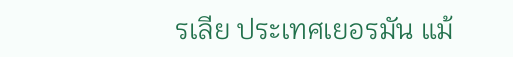รเลีย ประเทศเยอรมัน แม้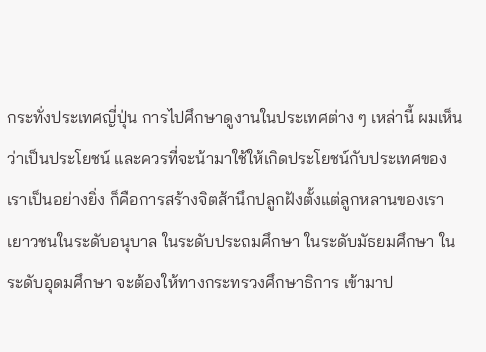กระทั่งประเทศญี่ปุ่น การไปศึกษาดูงานในประเทศต่าง ๆ เหล่านี้ ผมเห็นว่าเป็นประโยชน์ และควรที่จะน้ามาใช้ให้เกิดประโยชน์กับประเทศของเราเป็นอย่างยิ่ง ก็คือการสร้างจิตส้านึกปลูกฝังตั้งแต่ลูกหลานของเรา เยาวชนในระดับอนุบาล ในระดับประถมศึกษา ในระดับมัธยมศึกษา ในระดับอุดมศึกษา จะต้องให้ทางกระทรวงศึกษาธิการ เข้ามาป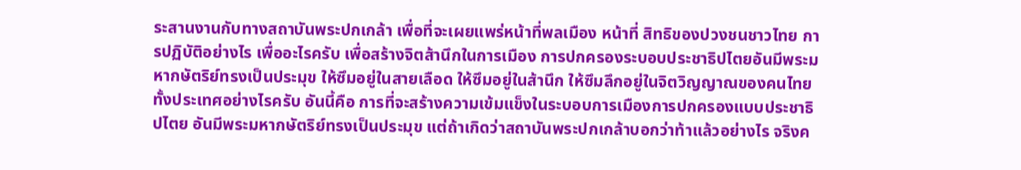ระสานงานกับทางสถาบันพระปกเกล้า เพื่อที่จะเผยแพร่หน้าที่พลเมือง หน้าที่ สิทธิของปวงชนชาวไทย การปฏิบัติอย่างไร เพื่ออะไรครับ เพื่อสร้างจิตส้านึกในการเมือง การปกครองระบอบประชาธิปไตยอันมีพระมหากษัตริย์ทรงเป็นประมุข ให้ซึมอยู่ในสายเลือด ให้ซึมอยู่ในส้านึก ให้ซึมลึกอยู่ในจิตวิญญาณของคนไทยทั้งประเทศอย่างไรครับ อันนี้คือ การที่จะสร้างความเข้มแข็งในระบอบการเมืองการปกครองแบบประชาธิปไตย อันมีพระมหากษัตริย์ทรงเป็นประมุข แต่ถ้าเกิดว่าสถาบันพระปกเกล้าบอกว่าท้าแล้วอย่างไร จริงค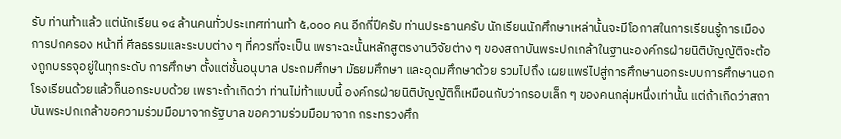รับ ท่านท้าแล้ว แต่นักเรียน ๑๔ ล้านคนทั่วประเทศท่านท้า ๕,๐๐๐ คน อีกกี่ปีครับ ท่านประธานครับ นักเรียนนักศึกษาเหล่านั้นจะมีโอกาสในการเรียนรู้การเมืองการปกครอง หน้าที่ ศีลธรรมและระบบต่าง ๆ ที่ควรที่จะเป็น เพราะฉะนั้นหลักสูตรงานวิจัยต่าง ๆ ของสถาบันพระปกเกล้าในฐานะองค์กรฝ่ายนิติบัญญัติจะต้องถูกบรรจุอยู่ในทุกระดับ การศึกษา ตั้งแต่ชั้นอนุบาล ประถมศึกษา มัธยมศึกษา และอุดมศึกษาด้วย รวมไปถึง เผยแพร่ไปสู่การศึกษานอกระบบการศึกษานอกโรงเรียนด้วยแล้วก็นอกระบบด้วย เพราะถ้าเกิดว่า ท่านไม่ท้าแบบนี้ องค์กรฝ่ายนิติบัญญัติก็เหมือนกับว่ากรอบเล็ก ๆ ของคนกลุ่มหนึ่งเท่านั้น แต่ถ้าเกิดว่าสถาบันพระปกเกล้าขอความร่วมมือมาจากรัฐบาล ขอความร่วมมือมาจาก กระทรวงศึก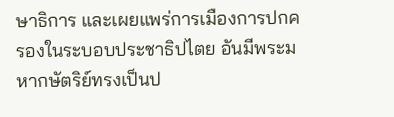ษาธิการ และเผยแพร่การเมืองการปกครองในระบอบประชาธิปไตย อันมีพระมหากษัตริย์ทรงเป็นป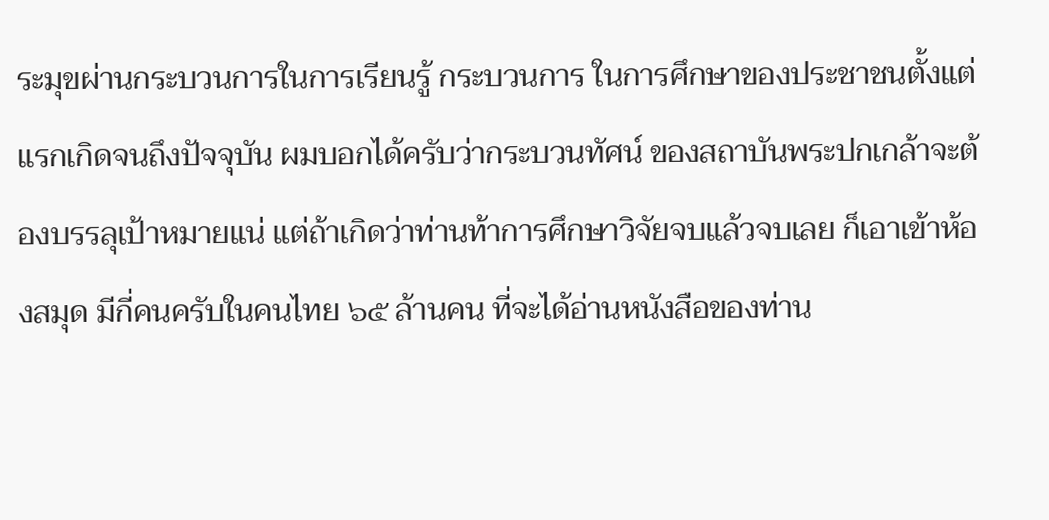ระมุขผ่านกระบวนการในการเรียนรู้ กระบวนการ ในการศึกษาของประชาชนตั้งแต่แรกเกิดจนถึงปัจจุบัน ผมบอกได้ครับว่ากระบวนทัศน์ ของสถาบันพระปกเกล้าจะต้องบรรลุเป้าหมายแน่ แต่ถ้าเกิดว่าท่านท้าการศึกษาวิจัยจบแล้วจบเลย ก็เอาเข้าห้องสมุด มีกี่คนครับในคนไทย ๖๕ ล้านคน ที่จะได้อ่านหนังสือของท่าน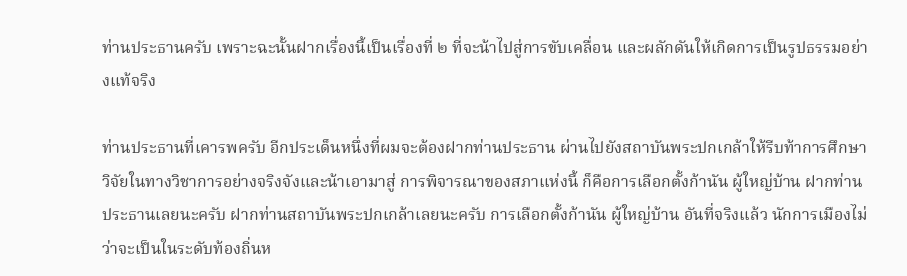ท่านประธานครับ เพราะฉะนั้นฝากเรื่องนี้เป็นเรื่องที่ ๒ ที่จะน้าไปสู่การขับเคลื่อน และผลักดันให้เกิดการเป็นรูปธรรมอย่างแท้จริง

ท่านประธานที่เคารพครับ อีกประเด็นหนึ่งที่ผมจะต้องฝากท่านประธาน ผ่านไปยังสถาบันพระปกเกล้าให้รีบท้าการศึกษาวิจัยในทางวิชาการอย่างจริงจังและน้าเอามาสู่ การพิจารณาของสภาแห่งนี้ ก็คือการเลือกตั้งก้านัน ผู้ใหญ่บ้าน ฝากท่านประธานเลยนะครับ ฝากท่านสถาบันพระปกเกล้าเลยนะครับ การเลือกตั้งก้านัน ผู้ใหญ่บ้าน อันที่จริงแล้ว นักการเมืองไม่ว่าจะเป็นในระดับท้องถิ่นห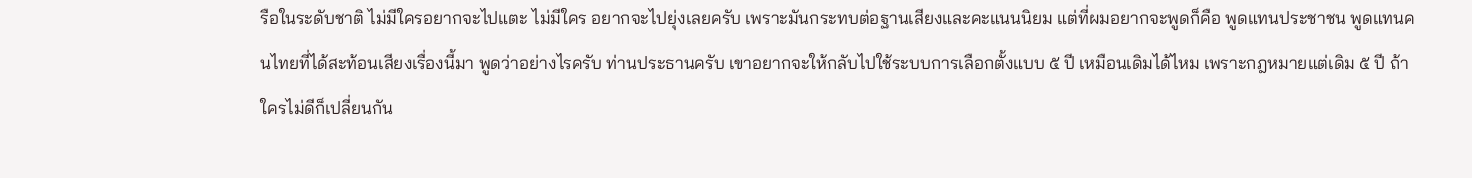รือในระดับชาติ ไม่มีใครอยากจะไปแตะ ไม่มีใคร อยากจะไปยุ่งเลยครับ เพราะมันกระทบต่อฐานเสียงและคะแนนนิยม แต่ที่ผมอยากจะพูดก็คือ พูดแทนประชาชน พูดแทนคนไทยที่ได้สะท้อนเสียงเรื่องนี้มา พูดว่าอย่างไรครับ ท่านประธานครับ เขาอยากจะให้กลับไปใช้ระบบการเลือกตั้งแบบ ๕ ปี เหมือนเดิมได้ไหม เพราะกฎหมายแต่เดิม ๕ ปี ถ้าใครไม่ดีก็เปลี่ยนกัน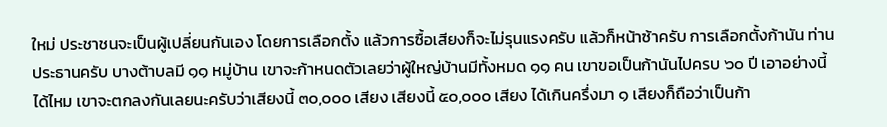ใหม่ ประชาชนจะเป็นผู้เปลี่ยนกันเอง โดยการเลือกตั้ง แล้วการซื้อเสียงก็จะไม่รุนแรงครับ แล้วก็หน้าซ้าครับ การเลือกตั้งก้านัน ท่านประธานครับ บางต้าบลมี ๑๑ หมู่บ้าน เขาจะก้าหนดตัวเลยว่าผู้ใหญ่บ้านมีทั้งหมด ๑๑ คน เขาขอเป็นก้านันไปครบ ๖๐ ปี เอาอย่างนี้ได้ไหม เขาจะตกลงกันเลยนะครับว่าเสียงนี้ ๓๐,๐๐๐ เสียง เสียงนี้ ๕๐,๐๐๐ เสียง ได้เกินครึ่งมา ๑ เสียงก็ถือว่าเป็นก้า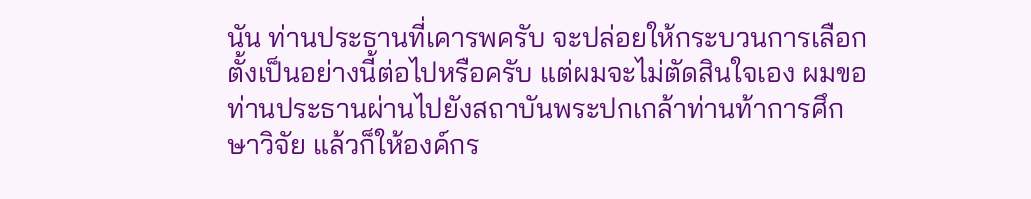นัน ท่านประธานที่เคารพครับ จะปล่อยให้กระบวนการเลือกตั้งเป็นอย่างนี้ต่อไปหรือครับ แต่ผมจะไม่ตัดสินใจเอง ผมขอท่านประธานผ่านไปยังสถาบันพระปกเกล้าท่านท้าการศึกษาวิจัย แล้วก็ให้องค์กร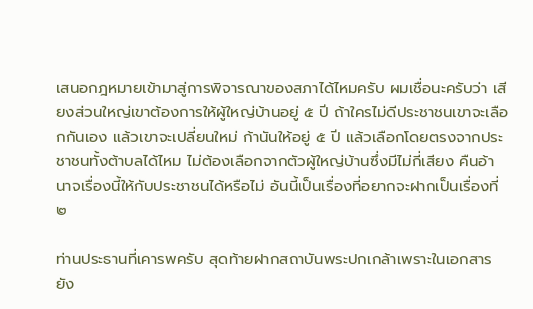เสนอกฎหมายเข้ามาสู่การพิจารณาของสภาได้ไหมครับ ผมเชื่อนะครับว่า เสียงส่วนใหญ่เขาต้องการให้ผู้ใหญ่บ้านอยู่ ๕ ปี ถ้าใครไม่ดีประชาชนเขาจะเลือกกันเอง แล้วเขาจะเปลี่ยนใหม่ ก้านันให้อยู่ ๕ ปี แล้วเลือกโดยตรงจากประชาชนทั้งต้าบลได้ไหม ไม่ต้องเลือกจากตัวผู้ใหญ่บ้านซึ่งมีไม่กี่เสียง คืนอ้านาจเรื่องนี้ให้กับประชาชนได้หรือไม่ อันนี้เป็นเรื่องที่อยากจะฝากเป็นเรื่องที่ ๒

ท่านประธานที่เคารพครับ สุดท้ายฝากสถาบันพระปกเกล้าเพราะในเอกสาร ยัง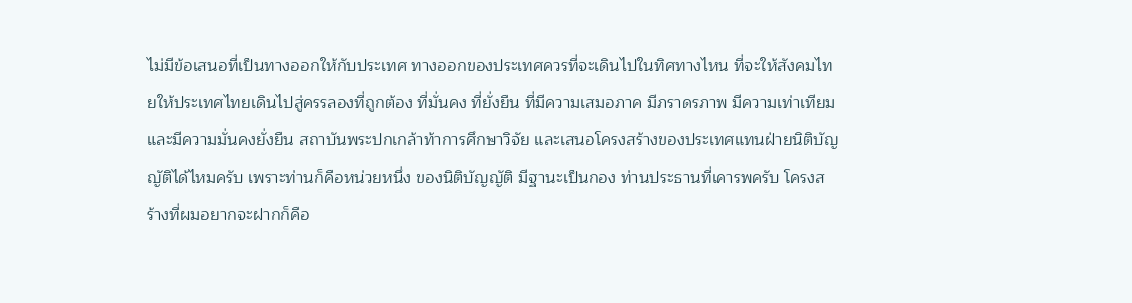ไม่มีข้อเสนอที่เป็นทางออกให้กับประเทศ ทางออกของประเทศควรที่จะเดินไปในทิศทางไหน ที่จะให้สังคมไทยให้ประเทศไทยเดินไปสู่ครรลองที่ถูกต้อง ที่มั่นคง ที่ยั่งยืน ที่มีความเสมอภาค มีภราดรภาพ มีความเท่าเทียม และมีความมั่นคงยั่งยืน สถาบันพระปกเกล้าท้าการศึกษาวิจัย และเสนอโครงสร้างของประเทศแทนฝ่ายนิติบัญญัติได้ไหมครับ เพราะท่านก็คือหน่วยหนึ่ง ของนิติบัญญัติ มีฐานะเป็นกอง ท่านประธานที่เคารพครับ โครงสร้างที่ผมอยากจะฝากก็คือ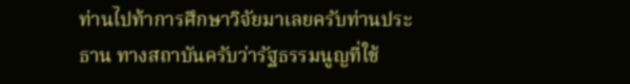ท่านไปท้าการศึกษาวิจัยมาเลยครับท่านประธาน ทางสถาบันครับว่ารัฐธรรมนูญที่ใช้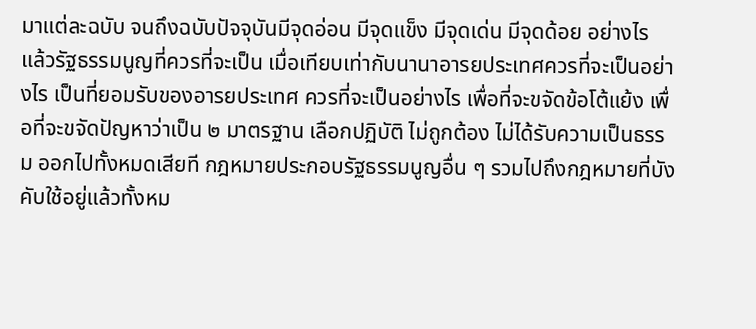มาแต่ละฉบับ จนถึงฉบับปัจจุบันมีจุดอ่อน มีจุดแข็ง มีจุดเด่น มีจุดด้อย อย่างไร แล้วรัฐธรรมนูญที่ควรที่จะเป็น เมื่อเทียบเท่ากับนานาอารยประเทศควรที่จะเป็นอย่างไร เป็นที่ยอมรับของอารยประเทศ ควรที่จะเป็นอย่างไร เพื่อที่จะขจัดข้อโต้แย้ง เพื่อที่จะขจัดปัญหาว่าเป็น ๒ มาตรฐาน เลือกปฏิบัติ ไม่ถูกต้อง ไม่ได้รับความเป็นธรรม ออกไปทั้งหมดเสียที กฎหมายประกอบรัฐธรรมนูญอื่น ๆ รวมไปถึงกฎหมายที่บังคับใช้อยู่แล้วทั้งหม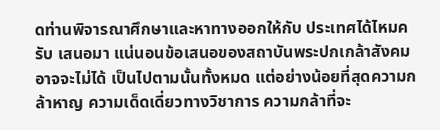ดท่านพิจารณาศึกษาและหาทางออกให้กับ ประเทศได้ไหมครับ เสนอมา แน่นอนข้อเสนอของสถาบันพระปกเกล้าสังคมอาจจะไม่ได้ เป็นไปตามนั้นทั้งหมด แต่อย่างน้อยที่สุดความกล้าหาญ ความเด็ดเดี่ยวทางวิชาการ ความกล้าที่จะ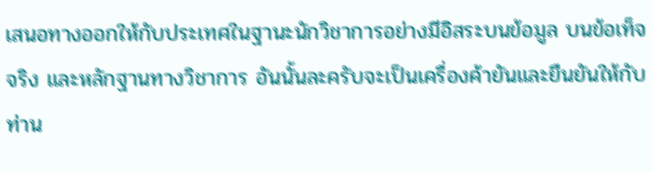เสนอทางออกให้กับประเทศในฐานะนักวิชาการอย่างมีอิสระบนข้อมูล บนข้อเท็จจริง และหลักฐานทางวิชาการ อันนั้นละครับจะเป็นเครื่องค้ายันและยืนยันให้กับท่าน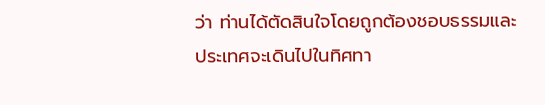ว่า ท่านได้ตัดสินใจโดยถูกต้องชอบธรรมและประเทศจะเดินไปในทิศทา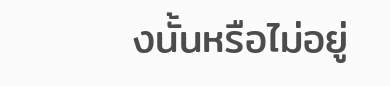งนั้นหรือไม่อยู่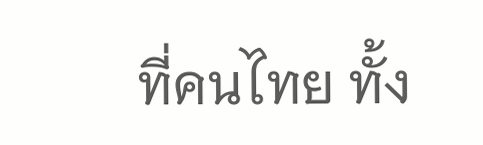ที่คนไทย ทั้ง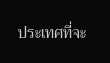ประเทศที่จะ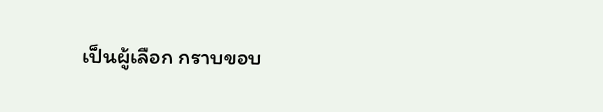เป็นผู้เลือก กราบขอบ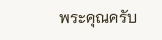พระคุณครับ